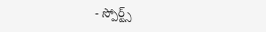- స్పోర్ట్స్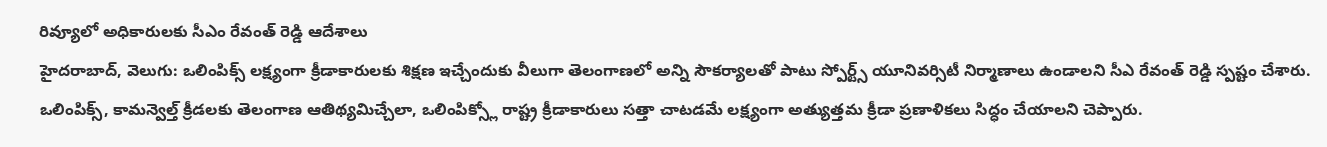రివ్యూలో అధికారులకు సీఎం రేవంత్ రెడ్డి ఆదేశాలు
హైదరాబాద్, వెలుగు: ఒలింపిక్స్ లక్ష్యంగా క్రీడాకారులకు శిక్షణ ఇచ్చేందుకు వీలుగా తెలంగాణలో అన్ని సౌకర్యాలతో పాటు స్పోర్ట్స్ యూనివర్సిటీ నిర్మాణాలు ఉండాలని సీఎ రేవంత్ రెడ్డి స్పష్టం చేశారు. ఒలింపిక్స్, కామన్వెల్త్ క్రీడలకు తెలంగాణ ఆతిథ్యమిచ్చేలా, ఒలింపిక్స్లో రాష్ట్ర క్రీడాకారులు సత్తా చాటడమే లక్ష్యంగా అత్యుత్తమ క్రీడా ప్రణాళికలు సిద్ధం చేయాలని చెప్పారు.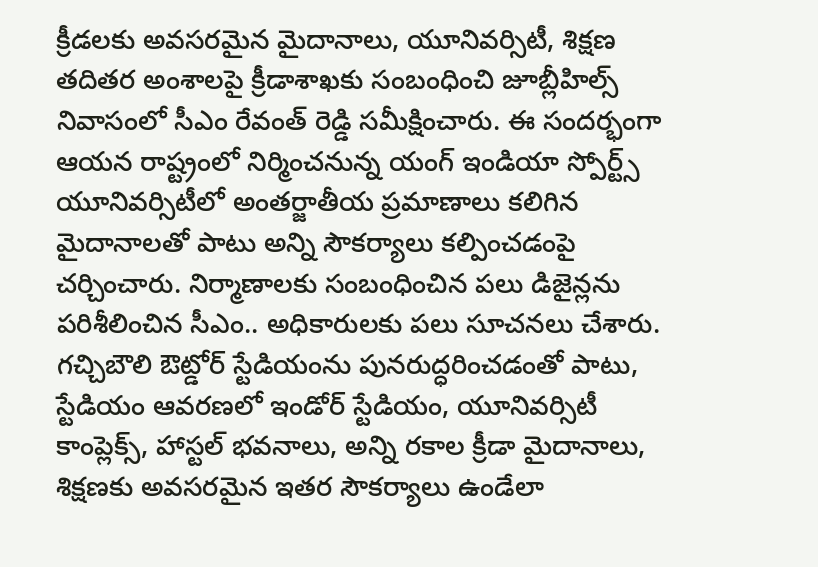క్రీడలకు అవసరమైన మైదానాలు, యూనివర్సిటీ, శిక్షణ తదితర అంశాలపై క్రీడాశాఖకు సంబంధించి జూబ్లీహిల్స్ నివాసంలో సీఎం రేవంత్ రెడ్డి సమీక్షించారు. ఈ సందర్భంగా ఆయన రాష్ట్రంలో నిర్మించనున్న యంగ్ ఇండియా స్పోర్ట్స్ యూనివర్సిటీలో అంతర్జాతీయ ప్రమాణాలు కలిగిన మైదానాలతో పాటు అన్ని సౌకర్యాలు కల్పించడంపై చర్చించారు. నిర్మాణాలకు సంబంధించిన పలు డిజైన్లను పరిశీలించిన సీఎం.. అధికారులకు పలు సూచనలు చేశారు.
గచ్చిబౌలి ఔట్డోర్ స్టేడియంను పునరుద్ధరించడంతో పాటు, స్టేడియం ఆవరణలో ఇండోర్ స్టేడియం, యూనివర్సిటీ కాంప్లెక్స్, హాస్టల్ భవనాలు, అన్ని రకాల క్రీడా మైదానాలు, శిక్షణకు అవసరమైన ఇతర సౌకర్యాలు ఉండేలా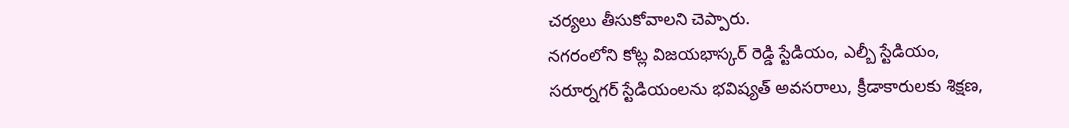చర్యలు తీసుకోవాలని చెప్పారు.
నగరంలోని కోట్ల విజయభాస్కర్ రెడ్డి స్టేడియం, ఎల్బీ స్టేడియం, సరూర్నగర్ స్టేడియంలను భవిష్యత్ అవసరాలు, క్రీడాకారులకు శిక్షణ,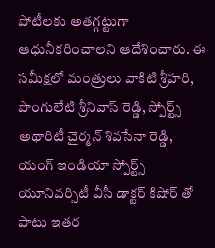పోటీలకు అతగ్గట్టుగా ఆధునీకరించాలని ఆదేశించారు. ఈ సమీక్షలో మంత్రులు వాకిటి శ్రీహరి, పొంగులేటి శ్రీనివాస్ రెడ్డి, స్పోర్ట్స్ అథారిటీ చైర్మన్ శివసేనా రెడ్డి, యంగ్ ఇండియా స్పోర్ట్స్ యూనివర్సిటీ వీసీ డాక్టర్ కిషోర్ తో పాటు ఇతర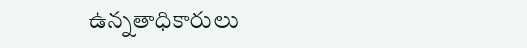ఉన్నతాధికారులు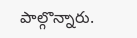పాల్గొన్నారు.